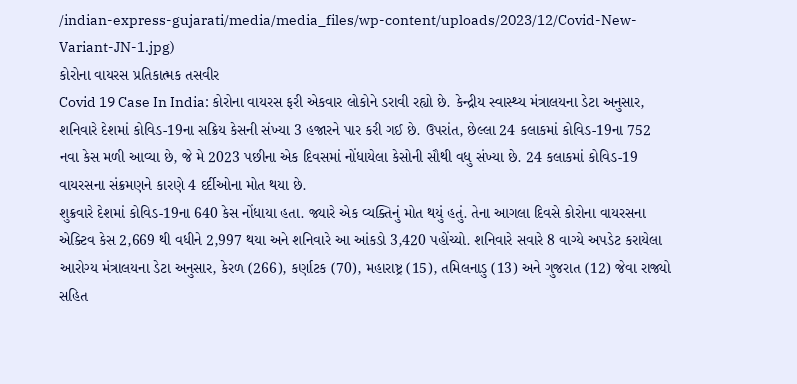/indian-express-gujarati/media/media_files/wp-content/uploads/2023/12/Covid-New-Variant-JN-1.jpg)
કોરોના વાયરસ પ્રતિકાત્મક તસવીર
Covid 19 Case In India: કોરોના વાયરસ ફરી એકવાર લોકોને ડરાવી રહ્યો છે. કેન્દ્રીય સ્વાસ્થ્ય મંત્રાલયના ડેટા અનુસાર, શનિવારે દેશમાં કોવિડ-19ના સક્રિય કેસની સંખ્યા 3 હજારને પાર કરી ગઈ છે. ઉપરાંત, છેલ્લા 24 કલાકમાં કોવિડ-19ના 752 નવા કેસ મળી આવ્યા છે, જે મે 2023 પછીના એક દિવસમાં નોંધાયેલા કેસોની સૌથી વધુ સંખ્યા છે. 24 કલાકમાં કોવિડ-19 વાયરસના સંક્રમણને કારણે 4 દર્દીઓના મોત થયા છે.
શુક્રવારે દેશમાં કોવિડ-19ના 640 કેસ નોંધાયા હતા. જ્યારે એક વ્યક્તિનું મોત થયું હતું. તેના આગલા દિવસે કોરોના વાયરસના એક્ટિવ કેસ 2,669 થી વધીને 2,997 થયા અને શનિવારે આ આંકડો 3,420 પહોંચ્યો. શનિવારે સવારે 8 વાગ્યે અપડેટ કરાયેલા આરોગ્ય મંત્રાલયના ડેટા અનુસાર, કેરળ (266), કર્ણાટક (70), મહારાષ્ટ્ર (15), તમિલનાડુ (13) અને ગુજરાત (12) જેવા રાજ્યો સહિત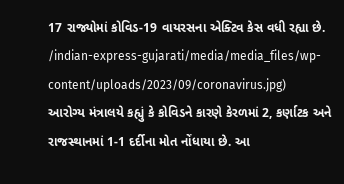17 રાજ્યોમાં કોવિડ-19 વાયરસના એક્ટિવ કેસ વધી રહ્યા છે.
/indian-express-gujarati/media/media_files/wp-content/uploads/2023/09/coronavirus.jpg)
આરોગ્ય મંત્રાલયે કહ્યું કે કોવિડને કારણે કેરળમાં 2, કર્ણાટક અને રાજસ્થાનમાં 1-1 દર્દીના મોત નોંધાયા છે. આ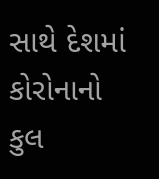સાથે દેશમાં કોરોનાનો કુલ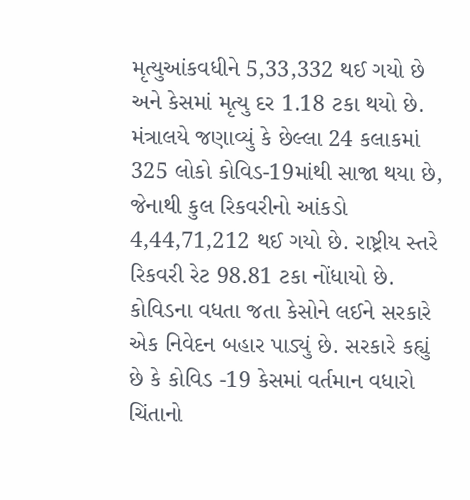મૃત્યુઆંકવધીને 5,33,332 થઈ ગયો છે અને કેસમાં મૃત્યુ દર 1.18 ટકા થયો છે. મંત્રાલયે જણાવ્યું કે છેલ્લા 24 કલાકમાં 325 લોકો કોવિડ-19માંથી સાજા થયા છે, જેનાથી કુલ રિકવરીનો આંકડો 4,44,71,212 થઈ ગયો છે. રાષ્ટ્રીય સ્તરે રિકવરી રેટ 98.81 ટકા નોંધાયો છે.
કોવિડના વધતા જતા કેસોને લઈને સરકારે એક નિવેદન બહાર પાડ્યું છે. સરકારે કહ્યું છે કે કોવિડ -19 કેસમાં વર્તમાન વધારો ચિંતાનો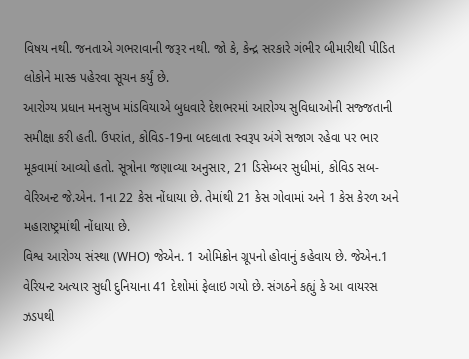વિષય નથી. જનતાએ ગભરાવાની જરૂર નથી. જો કે, કેન્દ્ર સરકારે ગંભીર બીમારીથી પીડિત લોકોને માસ્ક પહેરવા સૂચન કર્યું છે.
આરોગ્ય પ્રધાન મનસુખ માંડવિયાએ બુધવારે દેશભરમાં આરોગ્ય સુવિધાઓની સજ્જતાની સમીક્ષા કરી હતી. ઉપરાંત, કોવિડ-19ના બદલાતા સ્વરૂપ અંગે સજાગ રહેવા પર ભાર મૂકવામાં આવ્યો હતો. સૂત્રોના જણાવ્યા અનુસાર, 21 ડિસેમ્બર સુધીમાં, કોવિડ સબ-વેરિઅન્ટ જે.એન. 1ના 22 કેસ નોંધાયા છે. તેમાંથી 21 કેસ ગોવામાં અને 1 કેસ કેરળ અને મહારાષ્ટ્રમાંથી નોંધાયા છે.
વિશ્વ આરોગ્ય સંસ્થા (WHO) જેએન. 1 ઓમિક્રોન ગ્રૂપનો હોવાનું કહેવાય છે. જેએન.1 વેરિયન્ટ અત્યાર સુધી દુનિયાના 41 દેશોમાં ફેલાઇ ગયો છે. સંગઠને કહ્યું કે આ વાયરસ ઝડપથી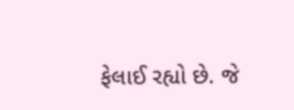ફેલાઈ રહ્યો છે. જે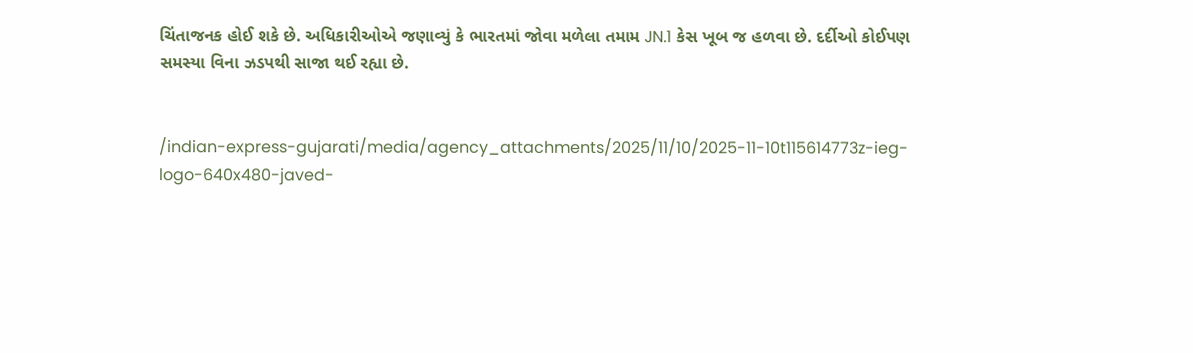ચિંતાજનક હોઈ શકે છે. અધિકારીઓએ જણાવ્યું કે ભારતમાં જોવા મળેલા તમામ JN.1 કેસ ખૂબ જ હળવા છે. દર્દીઓ કોઈપણ સમસ્યા વિના ઝડપથી સાજા થઈ રહ્યા છે.


/indian-express-gujarati/media/agency_attachments/2025/11/10/2025-11-10t115614773z-ieg-logo-640x480-javed-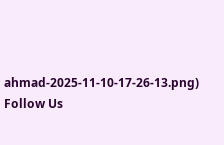ahmad-2025-11-10-17-26-13.png)
Follow Us